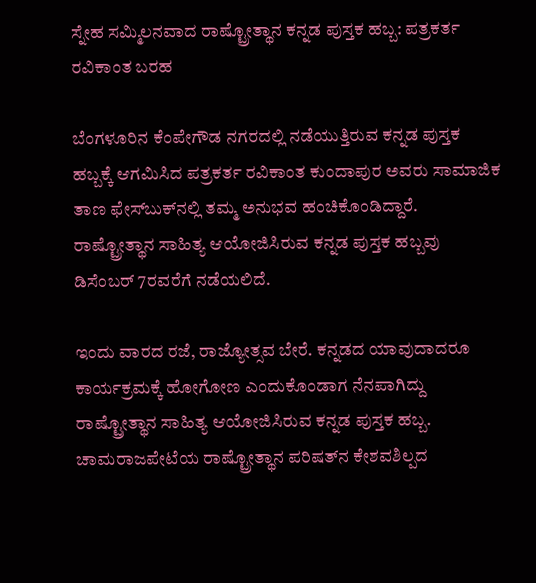ಸ್ನೇಹ ಸಮ್ಮಿಲನವಾದ ರಾಷ್ಟ್ರೋತ್ಥಾನ ಕನ್ನಡ ಪುಸ್ತಕ ಹಬ್ಬ: ಪತ್ರಕರ್ತ ರವಿಕಾಂತ ಬರಹ

ಬೆಂಗಳೂರಿನ ಕೆಂಪೇಗೌಡ ನಗರದಲ್ಲಿ ನಡೆಯುತ್ತಿರುವ ಕನ್ನಡ ಪುಸ್ತಕ ಹಬ್ಬಕ್ಕೆ ಆಗಮಿಸಿದ ಪತ್ರಕರ್ತ ರವಿಕಾಂತ ಕುಂದಾಪುರ ಅವರು ಸಾಮಾಜಿಕ ತಾಣ ಫೇಸ್‌ಬುಕ್‌ನಲ್ಲಿ ತಮ್ಮ ಅನುಭವ ಹಂಚಿಕೊಂಡಿದ್ದಾರೆ. ರಾಷ್ಟ್ರೋತ್ಥಾನ ಸಾಹಿತ್ಯ ಆಯೋಜಿಸಿರುವ ಕನ್ನಡ ಪುಸ್ತಕ ಹಬ್ಬವು ಡಿಸೆಂಬರ್‌ 7ರವರೆಗೆ ನಡೆಯಲಿದೆ.

ಇಂದು ವಾರದ ರಜೆ, ರಾಜ್ಯೋತ್ಸವ ಬೇರೆ. ಕನ್ನಡದ ಯಾವುದಾದರೂ ಕಾರ್ಯಕ್ರಮಕ್ಕೆ ಹೋಗೋಣ ಎಂದುಕೊಂಡಾಗ ನೆನಪಾಗಿದ್ದು ರಾಷ್ಟ್ರೋತ್ಥಾನ ಸಾಹಿತ್ಯ ಆಯೋಜಿಸಿರುವ ಕನ್ನಡ ಪುಸ್ತಕ ಹಬ್ಬ.
ಚಾಮರಾಜಪೇಟೆಯ ರಾಷ್ಟ್ರೋತ್ಥಾನ ಪರಿಷತ್‌ನ ಕೇಶವಶಿಲ್ಪದ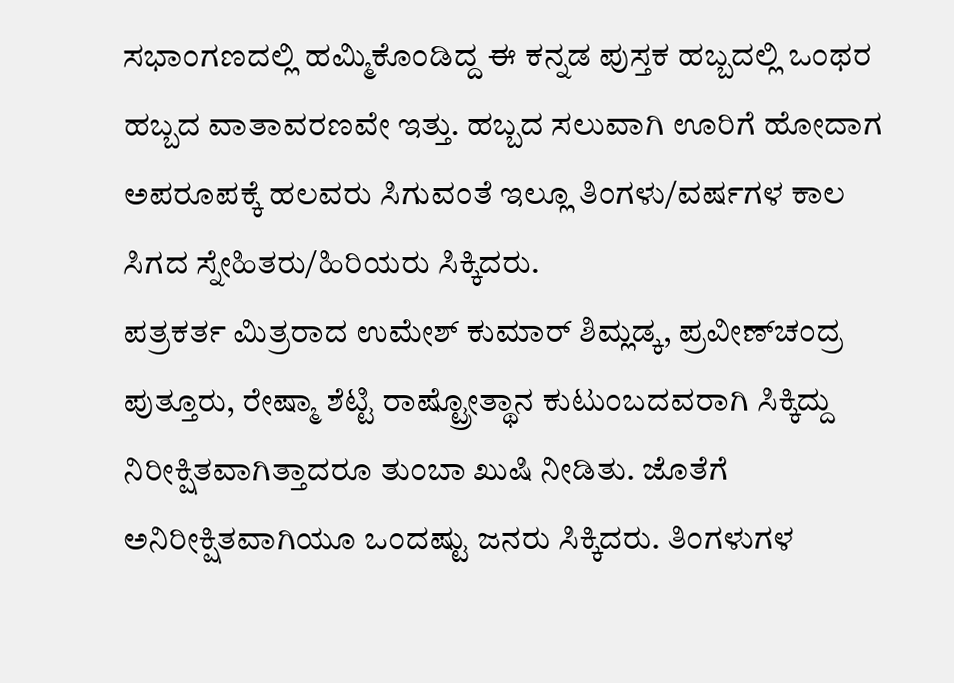ಸಭಾಂಗಣದಲ್ಲಿ ಹಮ್ಮಿಕೊಂಡಿದ್ದ ಈ ಕನ್ನಡ ಪುಸ್ತಕ ಹಬ್ಬದಲ್ಲಿ ಒಂಥರ ಹಬ್ಬದ ವಾತಾವರಣವೇ ಇತ್ತು. ಹಬ್ಬದ ಸಲುವಾಗಿ ಊರಿಗೆ ಹೋದಾಗ ಅಪರೂಪಕ್ಕೆ ಹಲವರು ಸಿಗುವಂತೆ ಇಲ್ಲೂ ತಿಂಗಳು/ವರ್ಷಗಳ ಕಾಲ ಸಿಗದ ಸ್ನೇಹಿತರು/ಹಿರಿಯರು ಸಿಕ್ಕಿದರು.
ಪತ್ರಕರ್ತ ಮಿತ್ರರಾದ ಉಮೇಶ್ ಕುಮಾರ್ ಶಿಮ್ಲಡ್ಕ, ಪ್ರವೀಣ್‌ಚಂದ್ರ ಪುತ್ತೂರು, ರೇಷ್ಮಾ ಶೆಟ್ಟಿ ರಾಷ್ಟ್ರೋತ್ಥಾನ ಕುಟುಂಬದವರಾಗಿ ಸಿಕ್ಕಿದ್ದು ನಿರೀಕ್ಷಿತವಾಗಿತ್ತಾದರೂ ತುಂಬಾ ಖುಷಿ ನೀಡಿತು. ಜೊತೆಗೆ ಅನಿರೀಕ್ಷಿತವಾಗಿಯೂ ಒಂದಷ್ಟು ಜನರು ಸಿಕ್ಕಿದರು. ತಿಂಗಳುಗಳ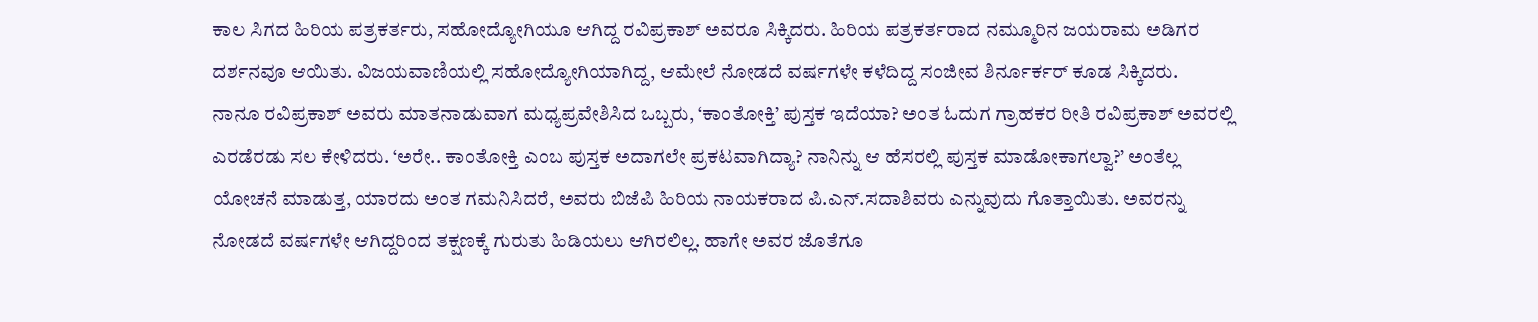ಕಾಲ ಸಿಗದ ಹಿರಿಯ ಪತ್ರಕರ್ತರು, ಸಹೋದ್ಯೋಗಿಯೂ ಆಗಿದ್ದ ರವಿಪ್ರಕಾಶ್ ಅವರೂ ಸಿಕ್ಕಿದರು. ಹಿರಿಯ‌ ಪತ್ರಕರ್ತರಾದ ನಮ್ಮೂರಿನ ಜಯರಾಮ ಅಡಿಗರ ದರ್ಶನವೂ ಆಯಿತು. ವಿಜಯವಾಣಿಯಲ್ಲಿ ಸಹೋದ್ಯೋಗಿಯಾಗಿದ್ದ, ಆಮೇಲೆ ನೋಡದೆ ವರ್ಷಗಳೇ ಕಳೆದಿದ್ದ ಸಂಜೀವ ಶಿರ್ನೂರ್ಕರ್ ಕೂಡ ಸಿಕ್ಕಿದರು.
ನಾನೂ ರವಿಪ್ರಕಾಶ್ ಅವರು ಮಾತನಾಡುವಾಗ ಮಧ್ಯಪ್ರವೇಶಿಸಿದ ಒಬ್ಬರು, ‘ಕಾಂತೋಕ್ತಿ’ ಪುಸ್ತಕ ಇದೆಯಾ? ಅಂತ ಓದುಗ ಗ್ರಾಹಕರ ರೀತಿ ರವಿಪ್ರಕಾಶ್ ಅವರಲ್ಲಿ ಎರಡೆರಡು ಸಲ ಕೇಳಿದರು. ‘ಅರೇ.. ಕಾಂತೋಕ್ತಿ ಎಂಬ ಪುಸ್ತಕ ಅದಾಗಲೇ ಪ್ರಕಟವಾಗಿದ್ಯಾ? ನಾನಿನ್ನು ಆ ಹೆಸರಲ್ಲಿ ಪುಸ್ತಕ ಮಾಡೋಕಾಗಲ್ವಾ?’ ಅಂತೆಲ್ಲ ಯೋಚನೆ ಮಾಡುತ್ತ, ಯಾರದು ಅಂತ ಗಮನಿಸಿದರೆ, ಅವರು ಬಿಜೆಪಿ ಹಿರಿಯ ನಾಯಕರಾದ ಪಿ.ಎನ್.ಸದಾಶಿವರು ಎನ್ನುವುದು ಗೊತ್ತಾಯಿತು. ಅವರನ್ನು ನೋಡದೆ ವರ್ಷಗಳೇ ಆಗಿದ್ದರಿಂದ ತಕ್ಷಣಕ್ಕೆ ಗುರುತು ಹಿಡಿಯಲು ಆಗಿರಲಿಲ್ಲ. ಹಾಗೇ ಅವರ ಜೊತೆಗೂ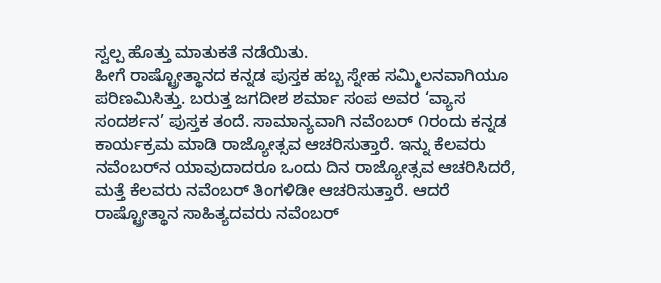ಸ್ವಲ್ಪ ಹೊತ್ತು ಮಾತುಕತೆ ನಡೆಯಿತು.
ಹೀಗೆ ರಾಷ್ಟ್ರೋತ್ಥಾನದ ಕನ್ನಡ ಪುಸ್ತಕ ಹಬ್ಬ ಸ್ನೇಹ ಸಮ್ಮಿಲನವಾಗಿಯೂ ಪರಿಣಮಿಸಿತ್ತು. ಬರುತ್ತ ಜಗದೀಶ ಶರ್ಮಾ ಸಂಪ ಅವರ ‘ವ್ಯಾಸ ಸಂದರ್ಶನ’ ಪುಸ್ತಕ ತಂದೆ. ಸಾಮಾನ್ಯವಾಗಿ ನವೆಂಬರ್ ೧ರಂದು ಕನ್ನಡ ಕಾರ್ಯಕ್ರಮ ಮಾಡಿ ರಾಜ್ಯೋತ್ಸವ ಆಚರಿಸುತ್ತಾರೆ. ಇನ್ನು ಕೆಲವರು ನವೆಂಬರ್‌ನ ಯಾವುದಾದರೂ ಒಂದು ದಿನ ರಾಜ್ಯೋತ್ಸವ ಆಚರಿಸಿದರೆ, ಮತ್ತೆ ಕೆಲವರು ನವೆಂಬರ್ ತಿಂಗಳಿಡೀ ಆಚರಿಸುತ್ತಾರೆ. ಆದರೆ ರಾಷ್ಟ್ರೋತ್ಥಾನ ಸಾಹಿತ್ಯದವರು ನವೆಂಬರ್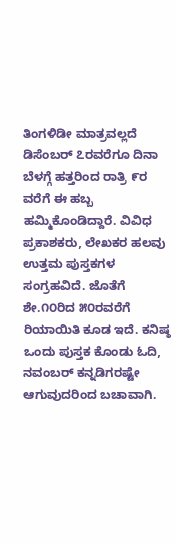ತಿಂಗಳಿಡೀ ಮಾತ್ರವಲ್ಲದೆ ಡಿಸೆಂಬರ್‌ ೭ರವರೆಗೂ ದಿನಾ ಬೆಳಗ್ಗೆ ಹತ್ತರಿಂದ ರಾತ್ರಿ ೯ರ ವರೆಗೆ ಈ ಹಬ್ಬ ಹಮ್ಮಿಕೊಂಡಿದ್ದಾರೆ. ವಿವಿಧ ಪ್ರಕಾಶಕರು, ಲೇಖಕರ ಹಲವು ಉತ್ತಮ ಪುಸ್ತಕಗಳ ಸಂಗ್ರಹವಿದೆ. ಜೊತೆಗೆ ಶೇ.೧೦ರಿದ ೫೦ರವರೆಗೆ ರಿಯಾಯಿತಿ ಕೂಡ ಇದೆ. ಕನಿಷ್ಠ ಒಂದು ಪುಸ್ತಕ ಕೊಂಡು ಓದಿ, ನವಂಬರ್ ಕನ್ನಡಿಗರಷ್ಟೇ ಆಗುವುದರಿಂದ ಬಚಾವಾಗಿ.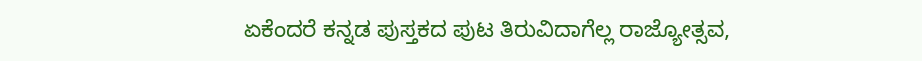ಏಕೆಂದರೆ ಕನ್ನಡ ಪುಸ್ತಕದ ಪುಟ ತಿರುವಿದಾಗೆಲ್ಲ ರಾಜ್ಯೋತ್ಸವ,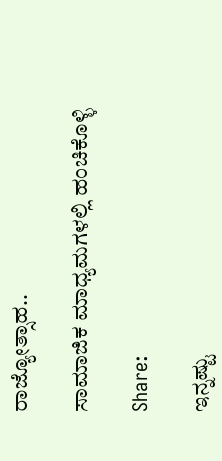ರಾಜ್ಯೋತ್ಸಾಹ..

ಸಾಮಾಜಿಕ ಮಾಧ್ಯಮಗಳಲ್ಲಿ ಹಂಚಿಕೊಳ್ಳಿ

Share:

ಇನ್ನಷ್ಟು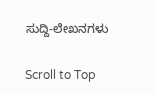ಸುದ್ದಿ-ಲೇಖನಗಳು

Scroll to Top